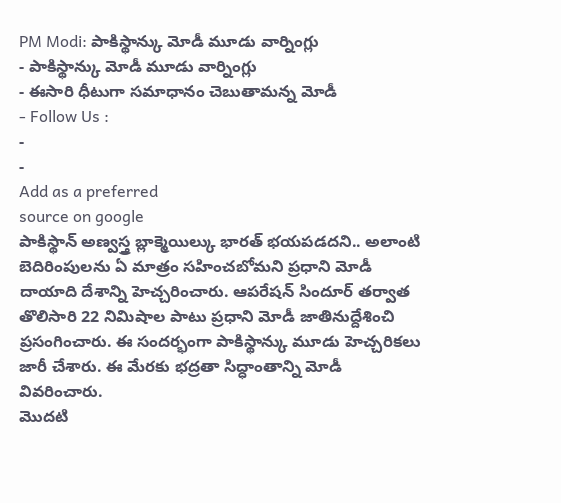PM Modi: పాకిస్థాన్కు మోడీ మూడు వార్నింగ్లు
- పాకిస్థాన్కు మోడీ మూడు వార్నింగ్లు
- ఈసారి ధీటుగా సమాధానం చెబుతామన్న మోడీ
- Follow Us :
-
-
Add as a preferred
source on google
పాకిస్థాన్ అణ్వస్త్ర బ్లాక్మెయిల్కు భారత్ భయపడదని.. అలాంటి బెదిరింపులను ఏ మాత్రం సహించబోమని ప్రధాని మోడీ దాయాది దేశాన్ని హెచ్చరించారు. ఆపరేషన్ సిందూర్ తర్వాత తొలిసారి 22 నిమిషాల పాటు ప్రధాని మోడీ జాతినుద్దేశించి ప్రసంగించారు. ఈ సందర్భంగా పాకిస్థాన్కు మూడు హెచ్చరికలు జారీ చేశారు. ఈ మేరకు భద్రతా సిద్ధాంతాన్ని మోడీ వివరించారు.
మొదటి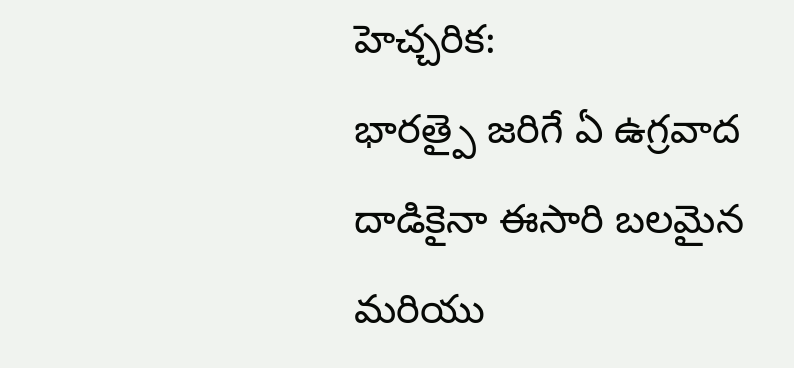హెచ్చరిక:
భారత్పై జరిగే ఏ ఉగ్రవాద దాడికైనా ఈసారి బలమైన మరియు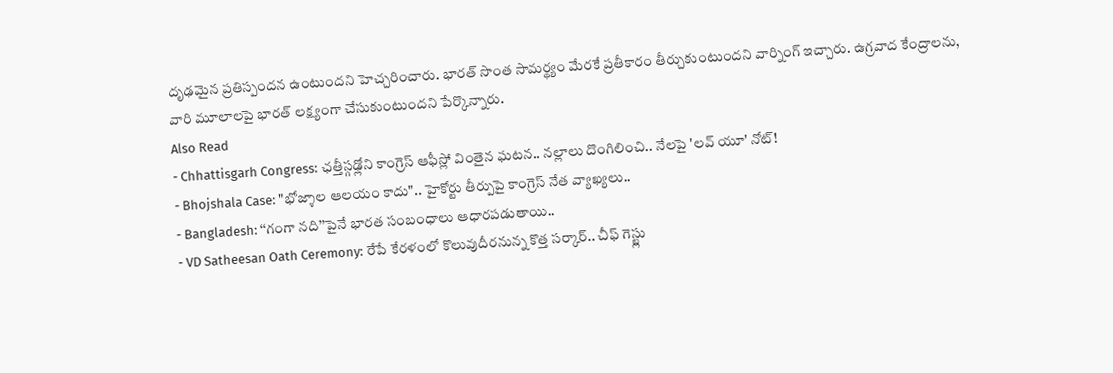దృఢమైన ప్రతిస్పందన ఉంటుందని హెచ్చరించారు. భారత్ సొంత సామర్థ్యం మేరకే ప్రతీకారం తీర్చుకుంటుందని వార్నింగ్ ఇచ్చారు. ఉగ్రవాద కేంద్రాలను, వారి మూలాలపై భారత్ లక్ష్యంగా చేసుకుంటుందని పేర్కొన్నారు.
Also Read
- Chhattisgarh Congress: ఛత్తీస్గఢ్లోని కాంగ్రెస్ ఆఫీస్లో వింతైన ఘటన.. నల్లాలు దొంగిలించి.. నేలపై 'లవ్ యూ' నోట్!
- Bhojshala Case: "భోజ్శాల ఆలయం కాదు".. హైకోర్టు తీర్పుపై కాంగ్రెస్ నేత వ్యాఖ్యలు..
- Bangladesh: ‘‘గంగా నది’’పైనే భారత సంబంధాలు ఆధారపడుతాయి..
- VD Satheesan Oath Ceremony: రేపే కేరళంలో కొలువుదీరనున్న కొత్త సర్కార్.. చీఫ్ గెస్ట్లు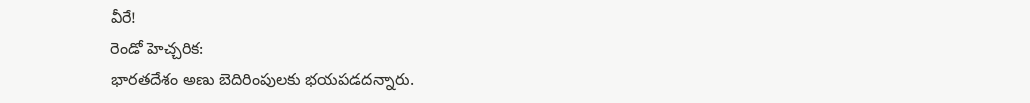వీరే!
రెండో హెచ్చరిక:
భారతదేశం అణు బెదిరింపులకు భయపడదన్నారు.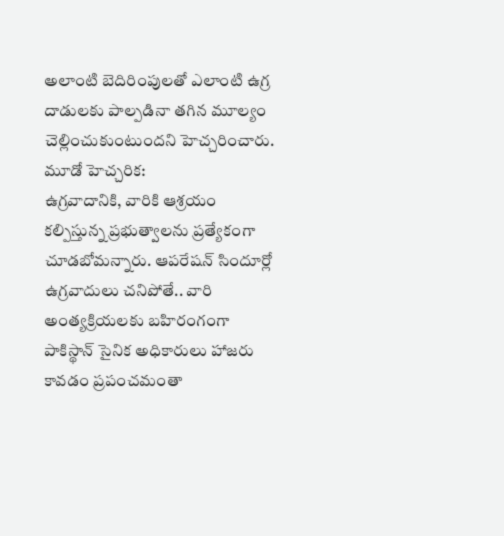అలాంటి బెదిరింపులతో ఎలాంటి ఉగ్ర దాడులకు పాల్పడినా తగిన మూల్యం చెల్లించుకుంటుందని హెచ్చరించారు.
మూడో హెచ్చరిక:
ఉగ్రవాదానికి, వారికి ఆశ్రయం కల్పిస్తున్న ప్రభుత్వాలను ప్రత్యేకంగా చూడబోమన్నారు. ఆపరేషన్ సిందూర్లో ఉగ్రవాదులు చనిపోతే.. వారి అంత్యక్రియలకు బహిరంగంగా పాకిస్థాన్ సైనిక అధికారులు హాజరు కావడం ప్రపంచమంతా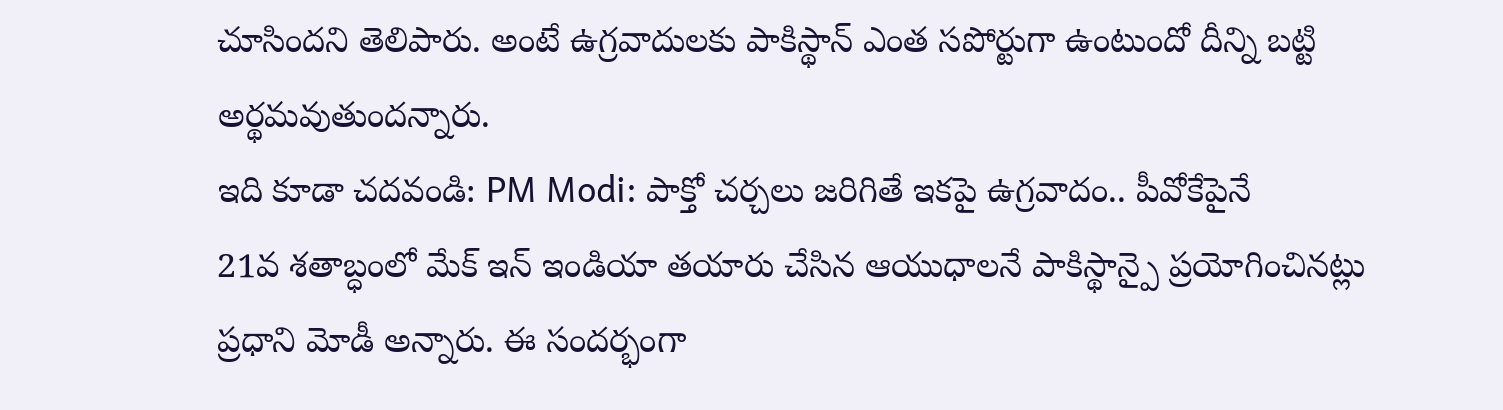చూసిందని తెలిపారు. అంటే ఉగ్రవాదులకు పాకిస్థాన్ ఎంత సపోర్టుగా ఉంటుందో దీన్ని బట్టి అర్థమవుతుందన్నారు.
ఇది కూడా చదవండి: PM Modi: పాక్తో చర్చలు జరిగితే ఇకపై ఉగ్రవాదం.. పీవోకేపైనే
21వ శతాబ్ధంలో మేక్ ఇన్ ఇండియా తయారు చేసిన ఆయుధాలనే పాకిస్థాన్పై ప్రయోగించినట్లు ప్రధాని మోడీ అన్నారు. ఈ సందర్భంగా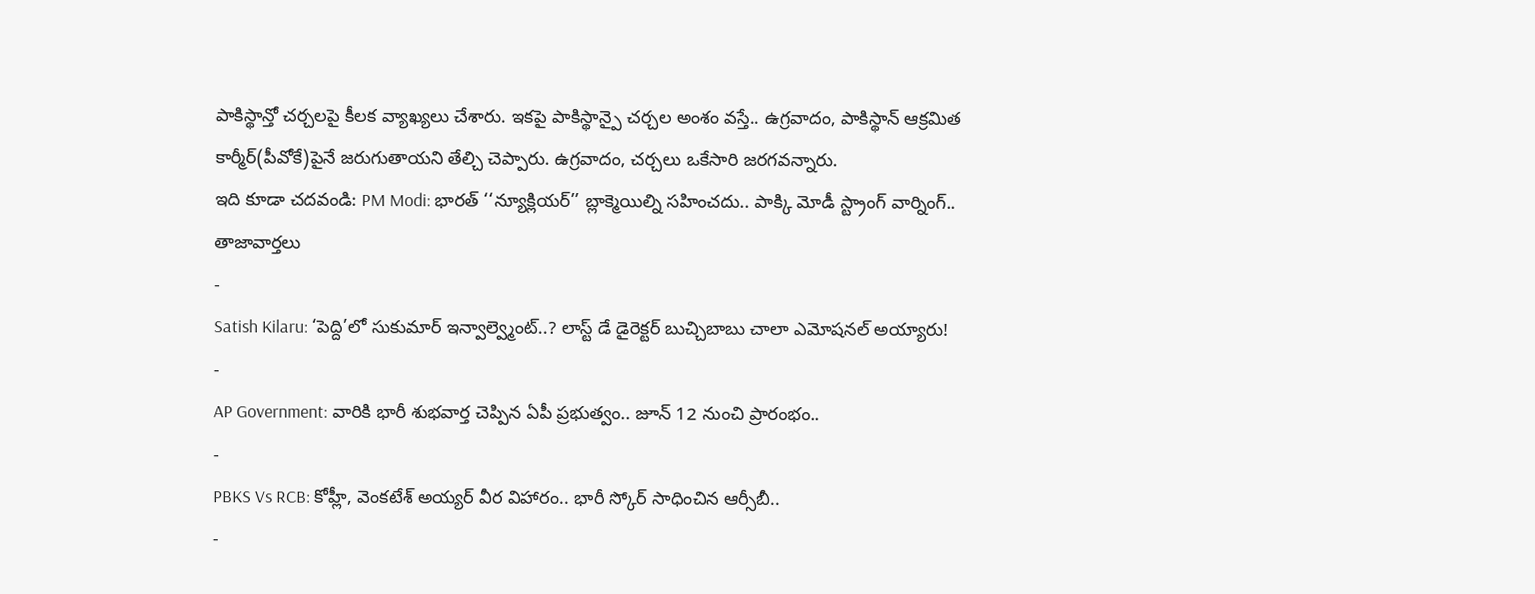పాకిస్థాన్తో చర్చలపై కీలక వ్యాఖ్యలు చేశారు. ఇకపై పాకిస్థాన్పై చర్చల అంశం వస్తే.. ఉగ్రవాదం, పాకిస్థాన్ ఆక్రమిత కార్మీర్(పీవోకే)పైనే జరుగుతాయని తేల్చి చెప్పారు. ఉగ్రవాదం, చర్చలు ఒకేసారి జరగవన్నారు.
ఇది కూడా చదవండి: PM Modi: భారత్ ‘‘న్యూక్లియర్’’ బ్లాక్మెయిల్ని సహించదు.. పాక్కి మోడీ స్ట్రాంగ్ వార్నింగ్..
తాజావార్తలు
-
Satish Kilaru: ‘పెద్ది’లో సుకుమార్ ఇన్వాల్వ్మెంట్..? లాస్ట్ డే డైరెక్టర్ బుచ్చిబాబు చాలా ఎమోషనల్ అయ్యారు!
-
AP Government: వారికి భారీ శుభవార్త చెప్పిన ఏపీ ప్రభుత్వం.. జూన్ 12 నుంచి ప్రారంభం..
-
PBKS Vs RCB: కోహ్లీ, వెంకటేశ్ అయ్యర్ వీర విహారం.. భారీ స్కోర్ సాధించిన ఆర్సీబీ..
-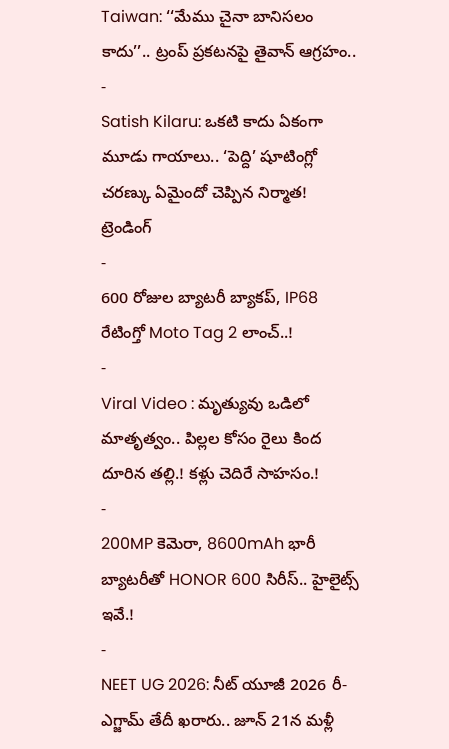Taiwan: ‘‘మేము చైనా బానిసలం కాదు’’.. ట్రంప్ ప్రకటనపై తైవాన్ ఆగ్రహం..
-
Satish Kilaru: ఒకటి కాదు ఏకంగా మూడు గాయాలు.. ‘పెద్ది’ షూటింగ్లో చరణ్కు ఏమైందో చెప్పిన నిర్మాత!
ట్రెండింగ్
-
600 రోజుల బ్యాటరీ బ్యాకప్, IP68 రేటింగ్తో Moto Tag 2 లాంచ్..!
-
Viral Video : మృత్యువు ఒడిలో మాతృత్వం.. పిల్లల కోసం రైలు కింద దూరిన తల్లి.! కళ్లు చెదిరే సాహసం.!
-
200MP కెమెరా, 8600mAh భారీ బ్యాటరీతో HONOR 600 సిరీస్.. హైలైట్స్ ఇవే.!
-
NEET UG 2026: నీట్ యూజీ 2026 రీ-ఎగ్జామ్ తేదీ ఖరారు.. జూన్ 21న మళ్లీ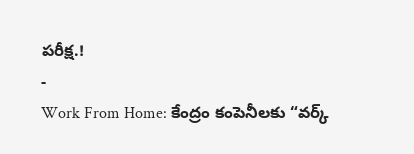పరీక్ష.!
-
Work From Home: కేంద్రం కంపెనీలకు “వర్క్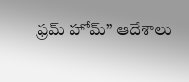ఫ్రమ్ హోమ్” ఆదేశాలు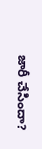జారీ చేసిందా?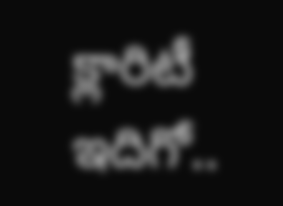క్లారిటీ ఇదిగో..